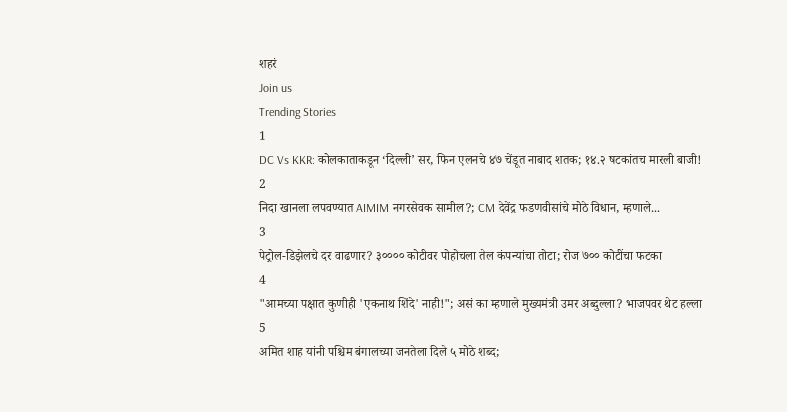शहरं
Join us
Trending Stories
1
DC Vs KKR: कोलकाताकडून ‘दिल्ली’ सर, फिन एलनचे ४७ चेंडूत नाबाद शतक; १४.२ षटकांतच मारली बाजी!
2
निदा खानला लपवण्यात AIMIM नगरसेवक सामील?; CM देवेंद्र फडणवीसांचे मोठे विधान, म्हणाले...
3
पेट्रोल-डिझेलचे दर वाढणार? ३०००० कोटीवर पोहोचला तेल कंपन्यांचा तोटा; रोज ७०० कोटींचा फटका
4
"आमच्या पक्षात कुणीही 'एकनाथ शिंदे' नाही!"; असं का म्हणाले मुख्यमंत्री उमर अब्दुल्ला? भाजपवर थेट हल्ला
5
अमित शाह यांनी पश्चिम बंगालच्या जनतेला दिले ५ मोठे शब्द;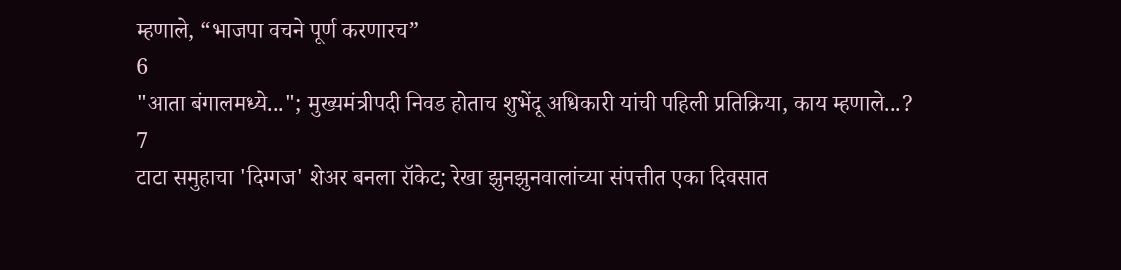म्हणाले, “भाजपा वचने पूर्ण करणारच”
6
"आता बंगालमध्ये..."; मुख्यमंत्रीपदी निवड होताच शुभेंदू अधिकारी यांची पहिली प्रतिक्रिया, काय म्हणाले...?
7
टाटा समुहाचा 'दिग्गज' शेअर बनला रॉकेट; रेखा झुनझुनवालांच्या संपत्तीत एका दिवसात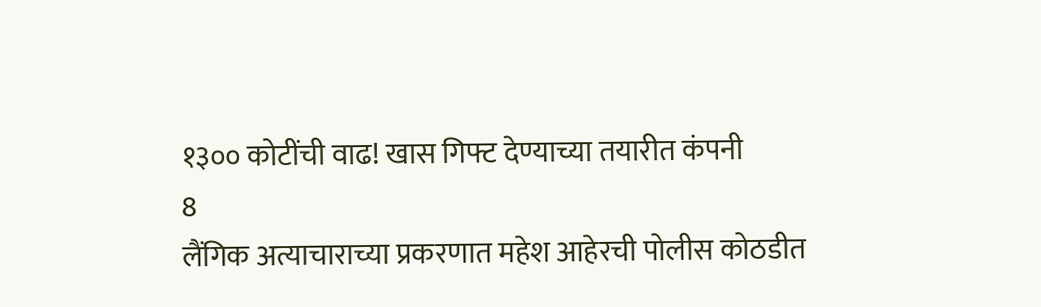१३०० कोटींची वाढ! खास गिफ्ट देण्याच्या तयारीत कंपनी
8
लैंगिक अत्याचाराच्या प्रकरणात महेश आहेरची पोलीस कोठडीत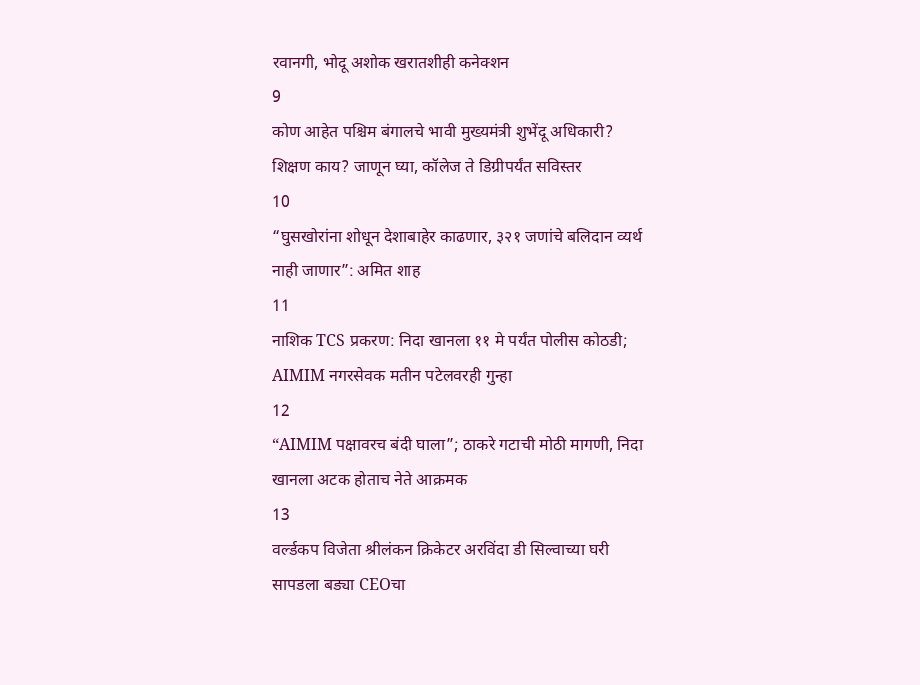रवानगी, भोदू अशोक खरातशीही कनेक्शन
9
कोण आहेत पश्चिम बंगालचे भावी मुख्यमंत्री शुभेंदू अधिकारी? शिक्षण काय? जाणून घ्या, कॉलेज ते डिग्रीपर्यंत सविस्तर
10
“घुसखोरांना शोधून देशाबाहेर काढणार, ३२१ जणांचे बलिदान व्यर्थ नाही जाणार”: अमित शाह
11
नाशिक TCS प्रकरण: निदा खानला ११ मे पर्यंत पोलीस कोठडी; AIMIM नगरसेवक मतीन पटेलवरही गुन्हा
12
“AIMIM पक्षावरच बंदी घाला”; ठाकरे गटाची मोठी मागणी, निदा खानला अटक होताच नेते आक्रमक
13
वर्ल्डकप विजेता श्रीलंकन क्रिकेटर अरविंदा डी सिल्वाच्या घरी सापडला बड्या CEOचा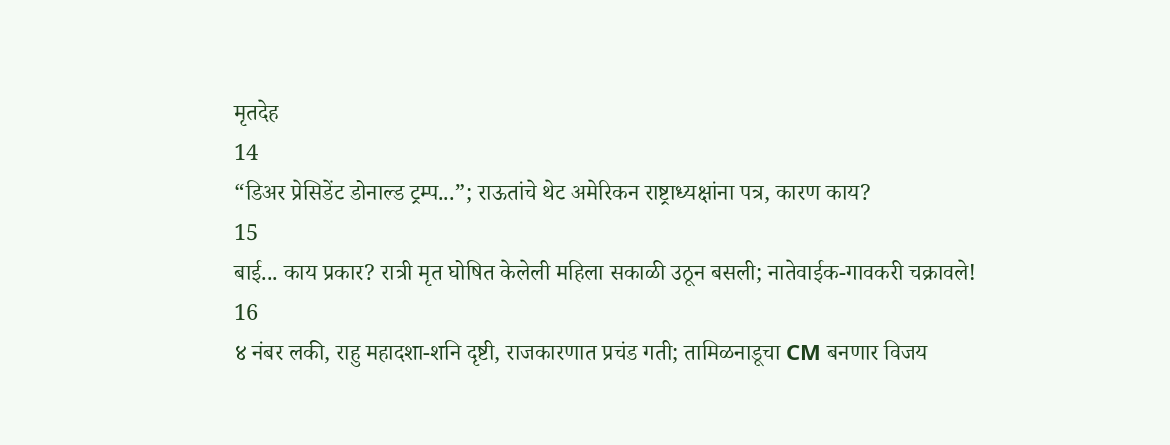मृतदेह
14
“डिअर प्रेसिडेंट डोनाल्ड ट्रम्प...”; राऊतांचे थेट अमेरिकन राष्ट्राध्यक्षांना पत्र, कारण काय?
15
बाई... काय प्रकार? रात्री मृत घोषित केलेली महिला सकाळी उठून बसली; नातेवाईक-गावकरी चक्रावले!
16
४ नंबर लकी, राहु महादशा-शनि दृष्टी, राजकारणात प्रचंड गती; तामिळनाडूचा CM बनणार विजय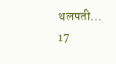थलपती...
17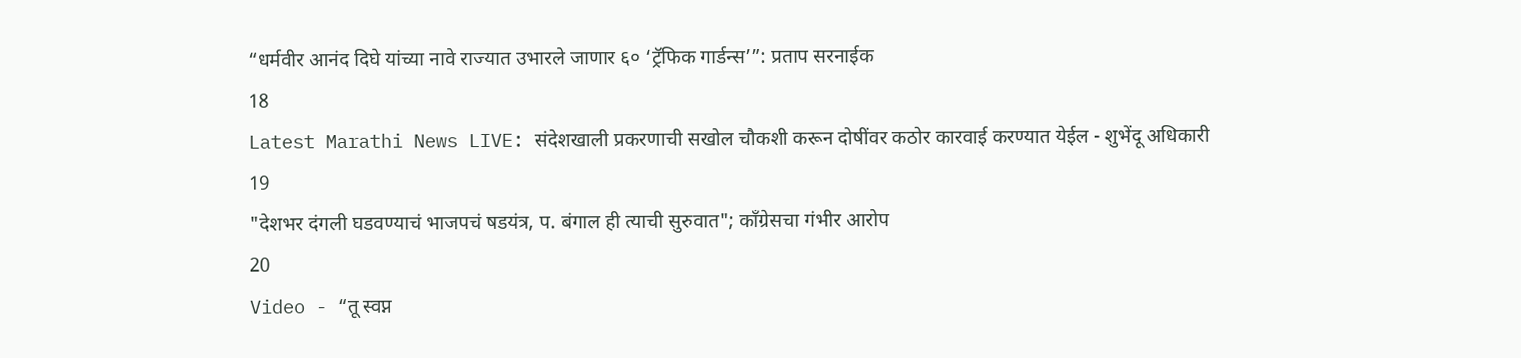“धर्मवीर आनंद दिघे यांच्या नावे राज्यात उभारले जाणार ६० ‘ट्रॅफिक गार्डन्स’”: प्रताप सरनाईक
18
Latest Marathi News LIVE: संदेशखाली प्रकरणाची सखोल चौकशी करून दोषींवर कठोर कारवाई करण्यात येईल - शुभेंदू अधिकारी
19
"देशभर दंगली घडवण्याचं भाजपचं षडयंत्र, प. बंगाल ही त्याची सुरुवात"; काँग्रेसचा गंभीर आरोप
20
Video - “तू स्वप्न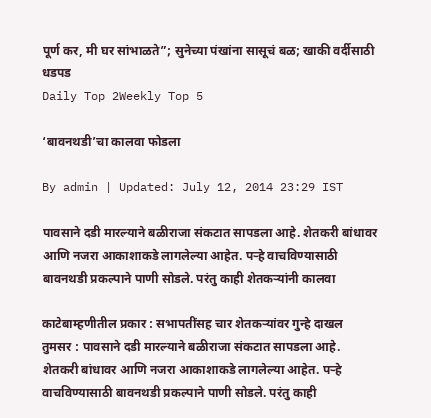पूर्ण कर, मी घर सांभाळते”; सुनेच्या पंखांना सासूचं बळ; खाकी वर्दीसाठी धडपड
Daily Top 2Weekly Top 5

‘बावनथडी’चा कालवा फोडला

By admin | Updated: July 12, 2014 23:29 IST

पावसाने दडी मारल्याने बळीराजा संकटात सापडला आहे. शेतकरी बांधावर आणि नजरा आकाशाकडे लागलेल्या आहेत. पऱ्हे वाचविण्यासाठी बावनथडी प्रकल्पाने पाणी सोडले. परंतु काही शेतकऱ्यांनी कालवा

काटेबाम्हणीतील प्रकार : सभापतींसह चार शेतकऱ्यांवर गुन्हे दाखल
तुमसर : पावसाने दडी मारल्याने बळीराजा संकटात सापडला आहे. शेतकरी बांधावर आणि नजरा आकाशाकडे लागलेल्या आहेत. पऱ्हे वाचविण्यासाठी बावनथडी प्रकल्पाने पाणी सोडले. परंतु काही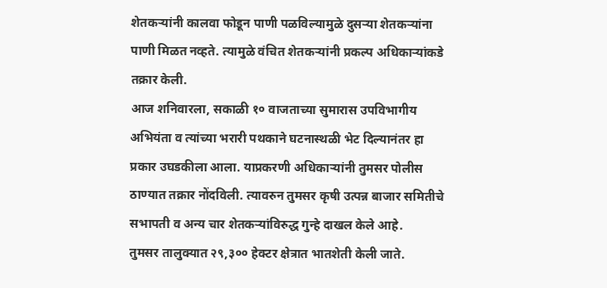शेतकऱ्यांनी कालवा फोडून पाणी पळविल्यामुळे दुसऱ्या शेतकऱ्यांना पाणी मिळत नव्हते. त्यामुळे वंचित शेतकऱ्यांनी प्रकल्प अधिकाऱ्यांकडे तक्रार केली.
आज शनिवारला, सकाळी १० वाजताच्या सुमारास उपविभागीय अभियंता व त्यांच्या भरारी पथकाने घटनास्थळी भेट दिल्यानंतर हा प्रकार उघडकीला आला. याप्रकरणी अधिकाऱ्यांनी तुमसर पोलीस ठाण्यात तक्रार नोंदविली. त्यावरुन तुमसर कृषी उत्पन्न बाजार समितीचे सभापती व अन्य चार शेतकऱ्यांविरुद्ध गुन्हे दाखल केले आहे.
तुमसर तालुक्यात २९,३०० हेक्टर क्षेत्रात भातशेती केली जाते.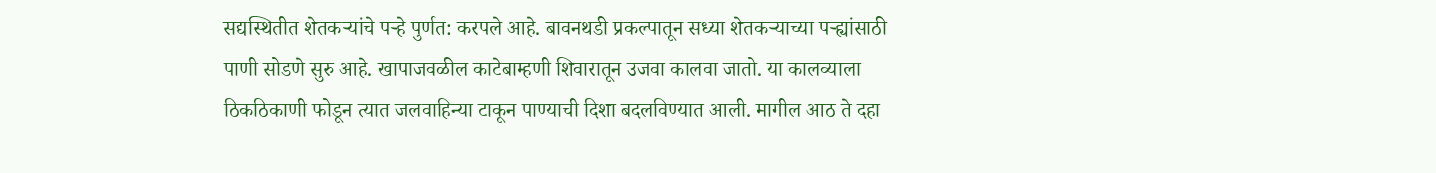सद्यस्थितीत शेतकऱ्यांचे पऱ्हे पुर्णत: करपले आहे. बावनथडी प्रकल्पातून सध्या शेतकऱ्याच्या पऱ्ह्यांसाठी पाणी सोडणे सुरु आहे. खापाजवळील काटेबाम्हणी शिवारातून उजवा कालवा जातो. या कालव्याला ठिकठिकाणी फोडून त्यात जलवाहिन्या टाकून पाण्याची दिशा बदलविण्यात आली. मागील आठ ते दहा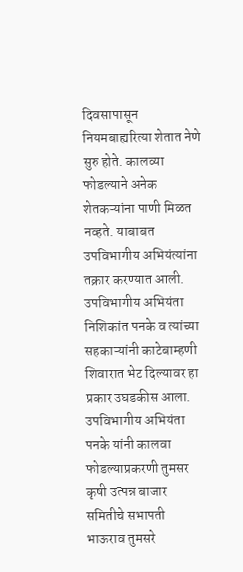दिवसापासून नियमबाह्यरित्या शेतात नेणे सुरु होते. कालव्या फोडल्याने अनेक शेतकऱ्यांना पाणी मिळत नव्हते. याबाबत उपविभागीय अभियंत्यांना तक्रार करण्यात आली. उपविभागीय अभियंता निशिकांत पनके व त्यांच्या सहकाऱ्यांनी काटेबाम्हणी शिवारात भेट दिल्यावर हा प्रकार उघडकीस आला.
उपविभागीय अभियंता पनके यांनी कालवा फोडल्याप्रकरणी तुमसर कृषी उत्पन्न बाजार समितीचे सभापती भाऊराव तुमसरे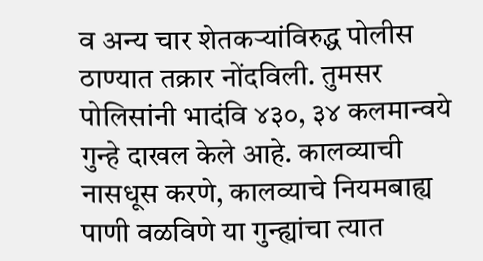व अन्य चार शेतकऱ्यांविरुद्ध पोलीस ठाण्यात तक्रार नोंदविली. तुमसर पोलिसांनी भादंवि ४३०, ३४ कलमान्वये गुन्हे दाखल केले आहे. कालव्याची नासधूस करणे, कालव्याचे नियमबाह्य पाणी वळविणे या गुन्ह्यांचा त्यात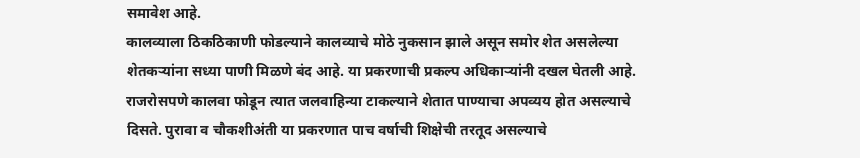समावेश आहे.
कालव्याला ठिकठिकाणी फोडल्याने कालव्याचे मोठे नुकसान झाले असून समोर शेत असलेल्या शेतकऱ्यांना सध्या पाणी मिळणे बंद आहे. या प्रकरणाची प्रकल्प अधिकाऱ्यांनी दखल घेतली आहे. राजरोसपणे कालवा फोडून त्यात जलवाहिन्या टाकल्याने शेतात पाण्याचा अपव्यय होत असल्याचे दिसते. पुरावा व चौकशीअंती या प्रकरणात पाच वर्षाची शिक्षेची तरतूद असल्याचे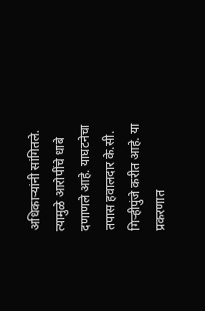अधिकाऱ्यांनी सांगितले. त्यामुळे आरोपींचे धाबे दणाणले आहे. याघटनेचा तपास हवालदार के.सी. गिऱ्हीपुंजे करीत आहे. या प्रकरणात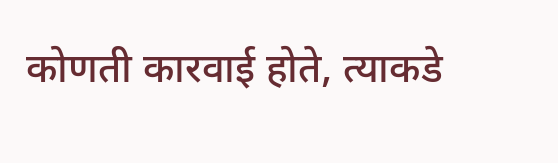कोणती कारवाई होते, त्याकडे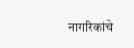नागरिकांचे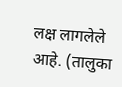लक्ष लागलेले आहे. (तालुका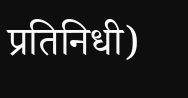प्रतिनिधी)